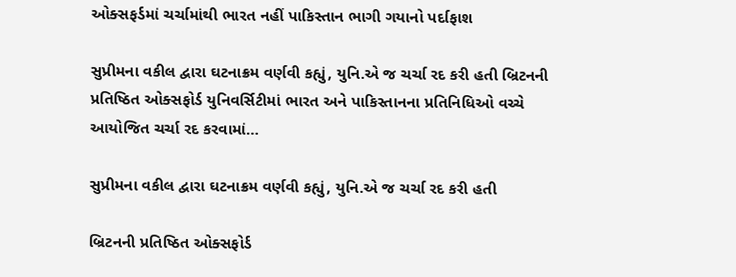ઓક્સફર્ડમાં ચર્ચામાંથી ભારત નહીં પાકિસ્તાન ભાગી ગયાનો પર્દાફાશ

સુપ્રીમના વકીલ દ્વારા ઘટનાક્રમ વર્ણવી કહ્યું, યુનિ.એ જ ચર્ચા રદ કરી હતી બ્રિટનની પ્રતિષ્ઠિત ઓક્સફોર્ડ યુનિવર્સિટીમાં ભારત અને પાકિસ્તાનના પ્રતિનિધિઓ વચ્ચે આયોજિત ચર્ચા રદ કરવામાં…

સુપ્રીમના વકીલ દ્વારા ઘટનાક્રમ વર્ણવી કહ્યું, યુનિ.એ જ ચર્ચા રદ કરી હતી

બ્રિટનની પ્રતિષ્ઠિત ઓક્સફોર્ડ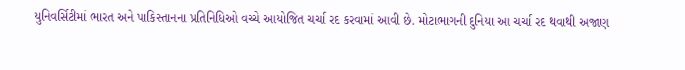યુનિવર્સિટીમાં ભારત અને પાકિસ્તાનના પ્રતિનિધિઓ વચ્ચે આયોજિત ચર્ચા રદ કરવામાં આવી છે. મોટાભાગની દુનિયા આ ચર્ચા રદ થવાથી અજાણ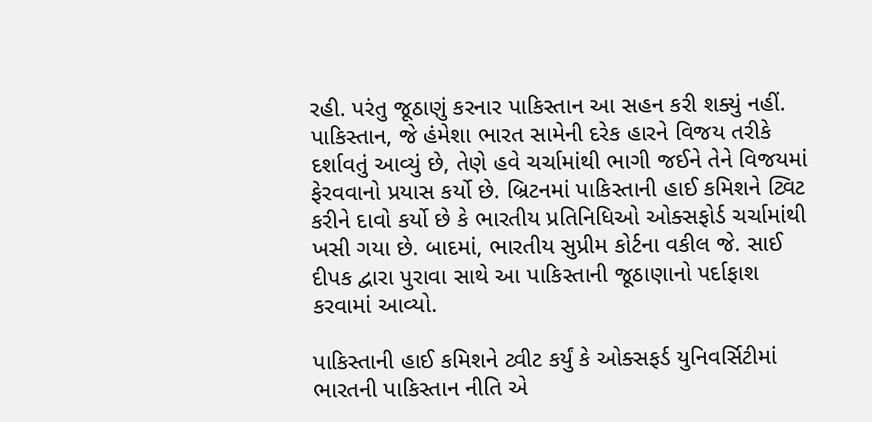રહી. પરંતુ જૂઠાણું કરનાર પાકિસ્તાન આ સહન કરી શક્યું નહીં. પાકિસ્તાન, જે હંમેશા ભારત સામેની દરેક હારને વિજય તરીકે દર્શાવતું આવ્યું છે, તેણે હવે ચર્ચામાંથી ભાગી જઈને તેને વિજયમાં ફેરવવાનો પ્રયાસ કર્યો છે. બ્રિટનમાં પાકિસ્તાની હાઈ કમિશને ટ્વિટ કરીને દાવો કર્યો છે કે ભારતીય પ્રતિનિધિઓ ઓક્સફોર્ડ ચર્ચામાંથી ખસી ગયા છે. બાદમાં, ભારતીય સુપ્રીમ કોર્ટના વકીલ જે. સાઈ દીપક દ્વારા પુરાવા સાથે આ પાકિસ્તાની જૂઠાણાનો પર્દાફાશ કરવામાં આવ્યો.

પાકિસ્તાની હાઈ કમિશને ટ્વીટ કર્યું કે ઓક્સફર્ડ યુનિવર્સિટીમાં ભારતની પાકિસ્તાન નીતિ એ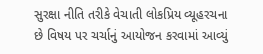સુરક્ષા નીતિ તરીકે વેચાતી લોકપ્રિય વ્યૂહરચના છે વિષય પર ચર્ચાનું આયોજન કરવામાં આવ્યું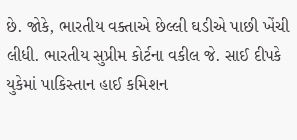છે. જોકે, ભારતીય વક્તાએ છેલ્લી ઘડીએ પાછી ખેંચી લીધી. ભારતીય સુપ્રીમ કોર્ટના વકીલ જે. સાઈ દીપકે યુકેમાં પાકિસ્તાન હાઈ કમિશન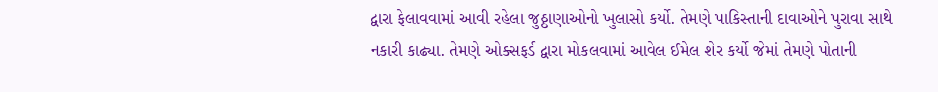દ્વારા ફેલાવવામાં આવી રહેલા જુઠ્ઠાણાઓનો ખુલાસો કર્યો. તેમણે પાકિસ્તાની દાવાઓને પુરાવા સાથે નકારી કાઢ્યા. તેમણે ઓક્સફર્ડ દ્વારા મોકલવામાં આવેલ ઈમેલ શેર કર્યો જેમાં તેમણે પોતાની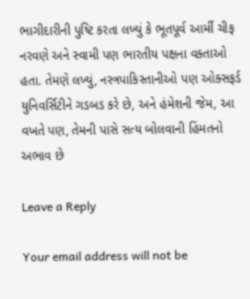ભાગીદારીની પુષ્ટિ કરતા લખ્યું કે ભૂતપૂર્વ આર્મી ચીફ નરવણે અને સ્વામી પણ ભારતીય પક્ષના વક્તાઓ હતા. તેમણે લખ્યું, નસ્ત્રપાકિસ્તાનીઓ પણ ઓક્સફર્ડ યુનિવર્સિટીને ગડબડ કરે છે, અને હંમેશની જેમ, આ વખતે પણ, તેમની પાસે સત્ય બોલવાની હિંમતનો અભાવ છે

Leave a Reply

Your email address will not be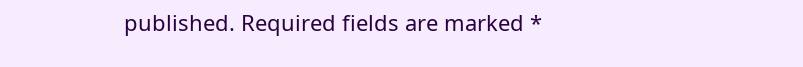published. Required fields are marked *